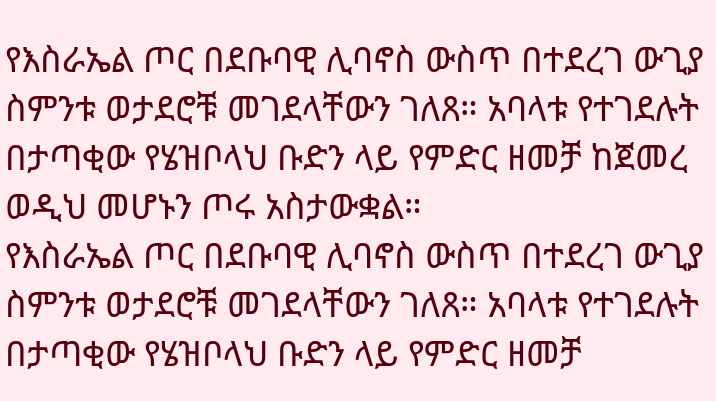የእስራኤል ጦር በደቡባዊ ሊባኖስ ውስጥ በተደረገ ውጊያ ስምንቱ ወታደሮቹ መገደላቸውን ገለጸ። አባላቱ የተገደሉት በታጣቂው የሄዝቦላህ ቡድን ላይ የምድር ዘመቻ ከጀመረ ወዲህ መሆኑን ጦሩ አስታውቋል።
የእስራኤል ጦር በደቡባዊ ሊባኖስ ውስጥ በተደረገ ውጊያ ስምንቱ ወታደሮቹ መገደላቸውን ገለጸ። አባላቱ የተገደሉት በታጣቂው የሄዝቦላህ ቡድን ላይ የምድር ዘመቻ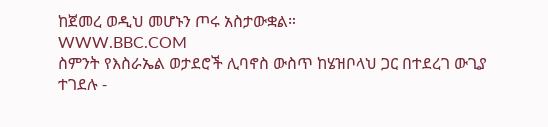ከጀመረ ወዲህ መሆኑን ጦሩ አስታውቋል።
WWW.BBC.COM
ስምንት የእስራኤል ወታደሮች ሊባኖስ ውስጥ ከሄዝቦላህ ጋር በተደረገ ውጊያ ተገደሉ -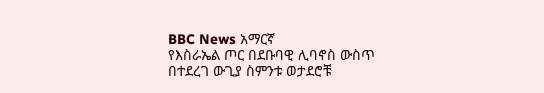BBC News አማርኛ
የእስራኤል ጦር በደቡባዊ ሊባኖስ ውስጥ በተደረገ ውጊያ ስምንቱ ወታደሮቹ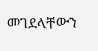መገደላቸውን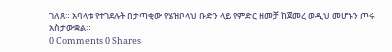ገለጸ። አባላቱ የተገደሉት በታጣቂው የሄዝቦላህ ቡድን ላይ የምድር ዘመቻ ከጀመረ ወዲህ መሆኑን ጦሩ አስታውቋል።
0 Comments 0 Shares